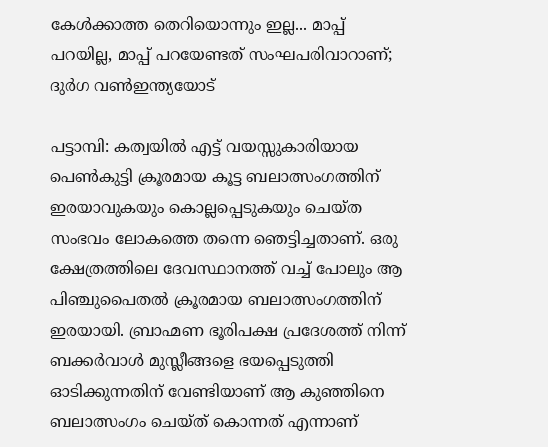കേള്‍ക്കാത്ത തെറിയൊന്നും ഇല്ല... മാപ്പ് പറയില്ല, മാപ്പ് പറയേണ്ടത് സംഘപരിവാറാണ്; ദുർഗ വൺഇന്ത്യയോട്

പട്ടാമ്പി: കത്വയില്‍ എട്ട് വയസ്സുകാരിയായ പെണ്‍കുട്ടി ക്രൂരമായ കൂട്ട ബലാത്സംഗത്തിന് ഇരയാവുകയും കൊല്ലപ്പെടുകയും ചെയ്ത സംഭവം ലോകത്തെ തന്നെ ഞെട്ടിച്ചതാണ്. ഒരു ക്ഷേത്രത്തിലെ ദേവസ്ഥാനത്ത് വച്ച് പോലും ആ പിഞ്ചുപൈതല്‍ ക്രൂരമായ ബലാത്സംഗത്തിന് ഇരയായി. ബ്രാഹ്മണ ഭൂരിപക്ഷ പ്രദേശത്ത് നിന്ന് ബക്കര്‍വാള്‍ മുസ്ലീങ്ങളെ ഭയപ്പെടുത്തി ഓടിക്കുന്നതിന് വേണ്ടിയാണ് ആ കുഞ്ഞിനെ ബലാത്സംഗം ചെയ്ത് കൊന്നത് എന്നാണ്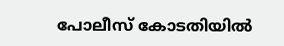പോലീസ് കോടതിയില്‍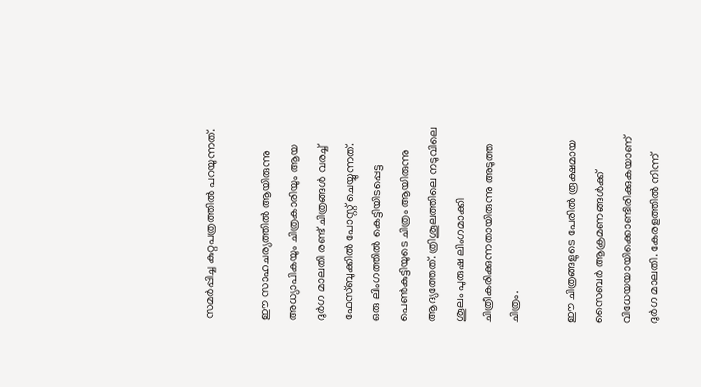സമര്‍പ്പിച്ച കുറ്റപത്രത്തില്‍ പറയുന്നത്.

ഈ സാഹചര്യത്തില്‍ ആയിരുന്നു അധ്യാപികയും ചിത്രകാരിയും ആയ ദുര്‍ഗ മാലതി രണ്ട് ചിത്രങ്ങള്‍ വരച്ച് ഫേസ്ബുക്കില്‍ പോസ്റ്റ് ചെയ്യുന്നത്. ഒരു ലിംഗത്തില്‍ കെട്ടിയിടപ്പെട്ട പെണ്‍കുട്ടിയുടെ ചിത്രം ആയിരുന്നു ആദ്യത്തേത്. ത്രിശൂലത്തിലെ നടുവിലെ ശൂലം പുരുഷ ലിംഗമാക്കി ചിത്രീകരിക്കുന്നതായിരുന്നു അടുത്ത ചിത്രം.

ഈ ചിത്രങ്ങളുടെ പേരില്‍ രൂക്ഷമായ സൈബര്‍ ആക്രമണങ്ങള്‍ക്ക് വിധേയയായിക്കൊണ്ടിരിക്കുകയാണ് ദുര്‍ഗ മാലതി. കേരളത്തില്‍ നിന്ന്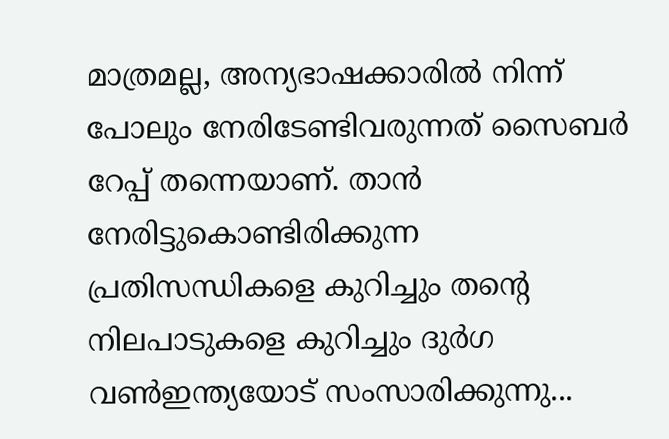മാത്രമല്ല, അന്യഭാഷക്കാരില്‍ നിന്ന് പോലും നേരിടേണ്ടിവരുന്നത് സൈബര്‍ റേപ്പ് തന്നെയാണ്. താന്‍ നേരിട്ടുകൊണ്ടിരിക്കുന്ന പ്രതിസന്ധികളെ കുറിച്ചും തന്റെ നിലപാടുകളെ കുറിച്ചും ദുര്‍ഗ വണ്‍ഇന്ത്യയോട് സംസാരിക്കുന്നു...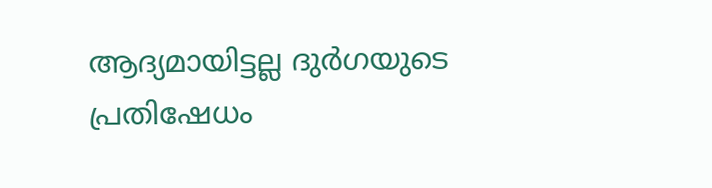ആദ്യമായിട്ടല്ല ദുര്‍ഗയുടെ പ്രതിഷേധം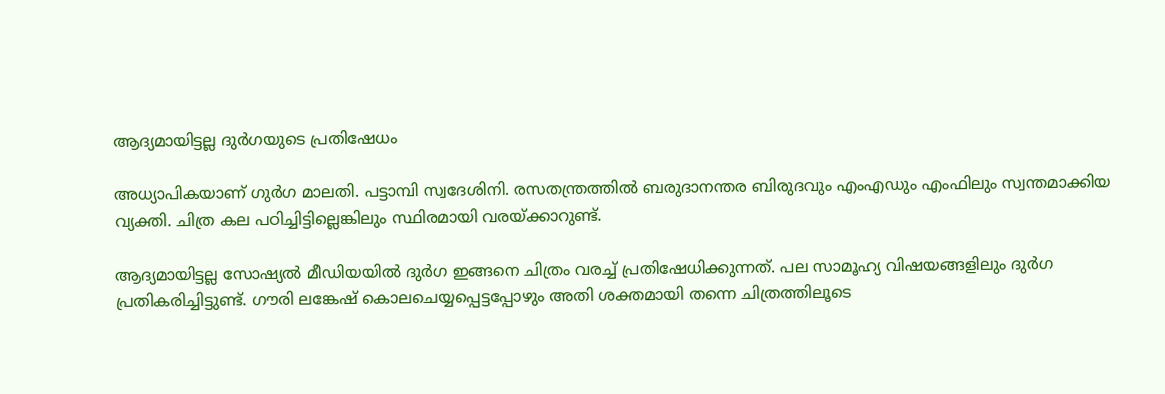ആദ്യമായിട്ടല്ല ദുര്‍ഗയുടെ പ്രതിഷേധം

അധ്യാപികയാണ് ഗുര്‍ഗ മാലതി. പട്ടാമ്പി സ്വദേശിനി. രസതന്ത്രത്തില്‍ ബരുദാനന്തര ബിരുദവും എംഎഡും എംഫിലും സ്വന്തമാക്കിയ വ്യക്തി. ചിത്ര കല പഠിച്ചിട്ടില്ലെങ്കിലും സ്ഥിരമായി വരയ്ക്കാറുണ്ട്.

ആദ്യമായിട്ടല്ല സോഷ്യല്‍ മീഡിയയില്‍ ദുര്‍ഗ ഇങ്ങനെ ചിത്രം വരച്ച് പ്രതിഷേധിക്കുന്നത്. പല സാമൂഹ്യ വിഷയങ്ങളിലും ദുര്‍ഗ പ്രതികരിച്ചിട്ടുണ്ട്. ഗൗരി ലങ്കേഷ് കൊലചെയ്യപ്പെട്ടപ്പോഴും അതി ശക്തമായി തന്നെ ചിത്രത്തിലൂടെ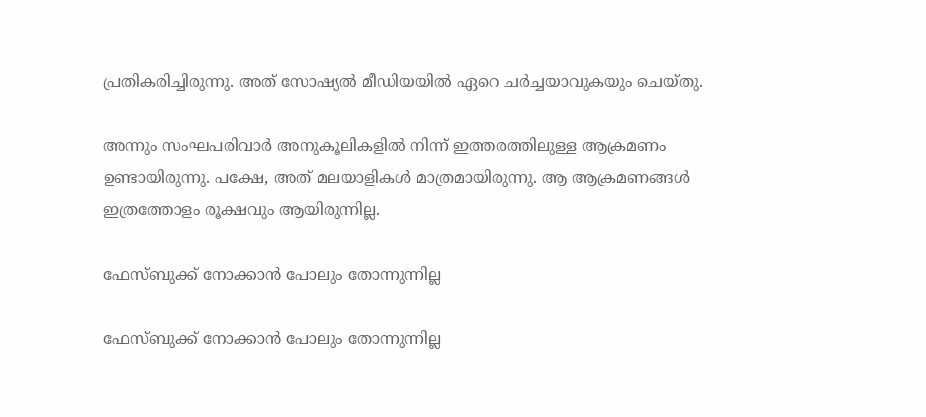പ്രതികരിച്ചിരുന്നു. അത് സോഷ്യല്‍ മീഡിയയില്‍ ഏറെ ചര്‍ച്ചയാവുകയും ചെയ്തു.

അന്നും സംഘപരിവാര്‍ അനുകൂലികളില്‍ നിന്ന് ഇത്തരത്തിലുള്ള ആക്രമണം ഉണ്ടായിരുന്നു. പക്ഷേ, അത് മലയാളികള്‍ മാത്രമായിരുന്നു. ആ ആക്രമണങ്ങള്‍ ഇത്രത്തോളം രൂക്ഷവും ആയിരുന്നില്ല.

ഫേസ്ബുക്ക് നോക്കാന്‍ പോലും തോന്നുന്നില്ല

ഫേസ്ബുക്ക് നോക്കാന്‍ പോലും തോന്നുന്നില്ല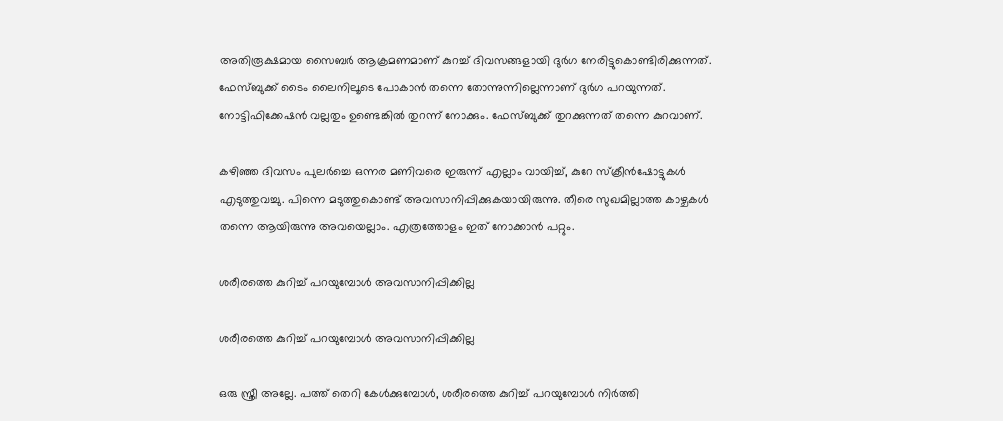അതിരൂക്ഷമായ സൈബര്‍ ആക്രമണമാണ് കുറച്ച് ദിവസങ്ങളായി ദുര്‍ഗ നേരിട്ടുകൊണ്ടിരിക്കുന്നത്. ഫേസ്ബുക്ക് ടൈം ലൈനിലൂടെ പോകാന്‍ തന്നെ തോന്നുന്നില്ലെന്നാണ് ദുര്‍ഗ പറയുന്നത്. നോട്ടിഫിക്കേഷന്‍ വല്ലതും ഉണ്ടെങ്കില്‍ തുറന്ന് നോക്കും. ഫേസ്ബുക്ക് തുറക്കുന്നത് തന്നെ കുറവാണ്.

കഴിഞ്ഞ ദിവസം പുലര്‍ച്ചെ ഒന്നര മണിവരെ ഇരുന്ന് എല്ലാം വായിച്ച്, കുറേ സ്‌ക്രീന്‍ഷോട്ടുകള്‍ എടുത്തുവച്ചു. പിന്നെ മടുത്തുകൊണ്ട് അവസാനിപ്പിക്കുകയായിരുന്നു. തീരെ സുഖമില്ലാത്ത കാഴ്ചകള്‍ തന്നെ ആയിരുന്നു അവയെല്ലാം. എത്രത്തോളം ഇത് നോക്കാന്‍ പറ്റും.

ശരീരത്തെ കുറിച്ച് പറയുമ്പോള്‍ അവസാനിപ്പിക്കില്ല

ശരീരത്തെ കുറിച്ച് പറയുമ്പോള്‍ അവസാനിപ്പിക്കില്ല

ഒരു സ്ത്രീ അല്ലേ. പത്ത് തെറി കേള്‍ക്കുമ്പോള്‍, ശരീരത്തെ കുറിച്ച് പറയുമ്പോള്‍ നിര്‍ത്തി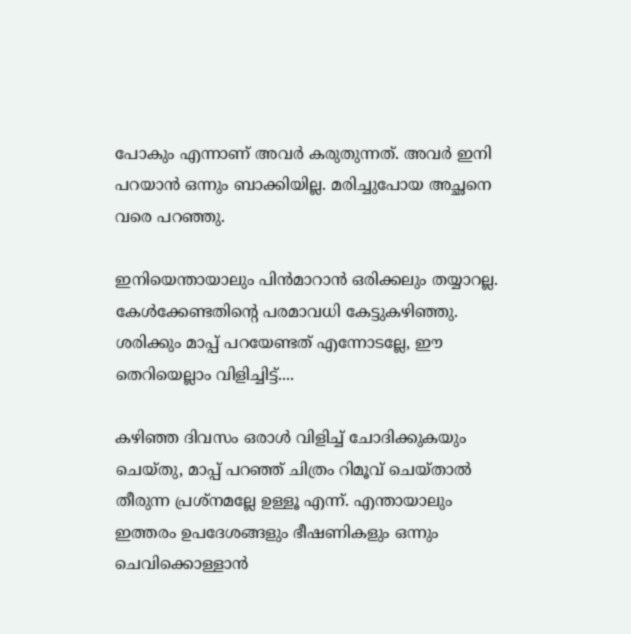പോകും എന്നാണ് അവര്‍ കരുതുന്നത്. അവര്‍ ഇനി പറയാന്‍ ഒന്നും ബാക്കിയില്ല. മരിച്ചുപോയ അച്ഛനെ വരെ പറഞ്ഞു.

ഇനിയെന്തായാലും പിന്‍മാറാന്‍ ഒരിക്കലും തയ്യാറല്ല. കേള്‍ക്കേണ്ടതിന്റെ പരമാവധി കേട്ടുകഴിഞ്ഞു. ശരിക്കും മാപ്പ് പറയേണ്ടത് എന്നോടല്ലേ, ഈ തെറിയെല്ലാം വിളിച്ചിട്ട്....

കഴിഞ്ഞ ദിവസം ഒരാള്‍ വിളിച്ച് ചോദിക്കുകയും ചെയ്തു, മാപ്പ് പറഞ്ഞ് ചിത്രം റിമൂവ് ചെയ്താല്‍ തീരുന്ന പ്രശ്‌നമല്ലേ ഉള്ളൂ എന്ന്. എന്തായാലും ഇത്തരം ഉപദേശങ്ങളും ഭീഷണികളും ഒന്നും ചെവിക്കൊള്ളാന്‍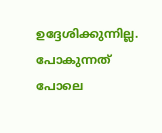ഉദ്ദേശിക്കുന്നില്ല. പോകുന്നത് പോലെ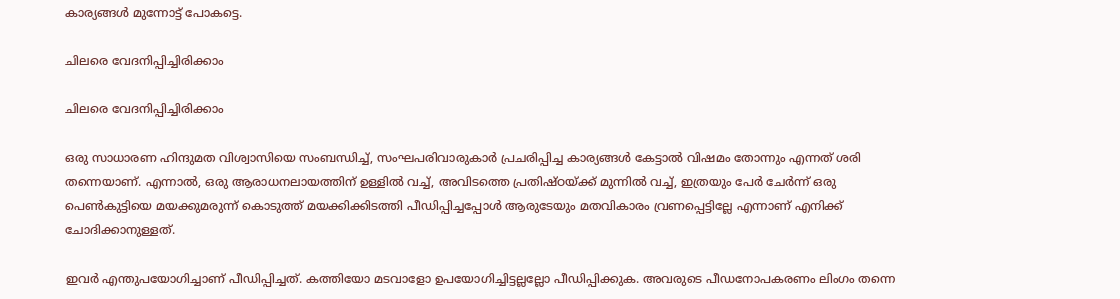കാര്യങ്ങള്‍ മുന്നോട്ട് പോകട്ടെ.

ചിലരെ വേദനിപ്പിച്ചിരിക്കാം

ചിലരെ വേദനിപ്പിച്ചിരിക്കാം

ഒരു സാധാരണ ഹിന്ദുമത വിശ്വാസിയെ സംബന്ധിച്ച്, സംഘപരിവാരുകാര്‍ പ്രചരിപ്പിച്ച കാര്യങ്ങള്‍ കേട്ടാല്‍ വിഷമം തോന്നും എന്നത് ശരി തന്നെയാണ്. എന്നാല്‍, ഒരു ആരാധനലായത്തിന് ഉള്ളില്‍ വച്ച്, അവിടത്തെ പ്രതിഷ്ഠയ്ക്ക് മുന്നില്‍ വച്ച്, ഇത്രയും പേര്‍ ചേര്‍ന്ന് ഒരു പെണ്‍കുട്ടിയെ മയക്കുമരുന്ന് കൊടുത്ത് മയക്കിക്കിടത്തി പീഡിപ്പിച്ചപ്പോള്‍ ആരുടേയും മതവികാരം വ്രണപ്പെട്ടില്ലേ എന്നാണ് എനിക്ക് ചോദിക്കാനുള്ളത്.

ഇവര്‍ എന്തുപയോഗിച്ചാണ് പീഡിപ്പിച്ചത്. കത്തിയോ മടവാളോ ഉപയോഗിച്ചിട്ടല്ലല്ലോ പീഡിപ്പിക്കുക. അവരുടെ പീഡനോപകരണം ലിംഗം തന്നെ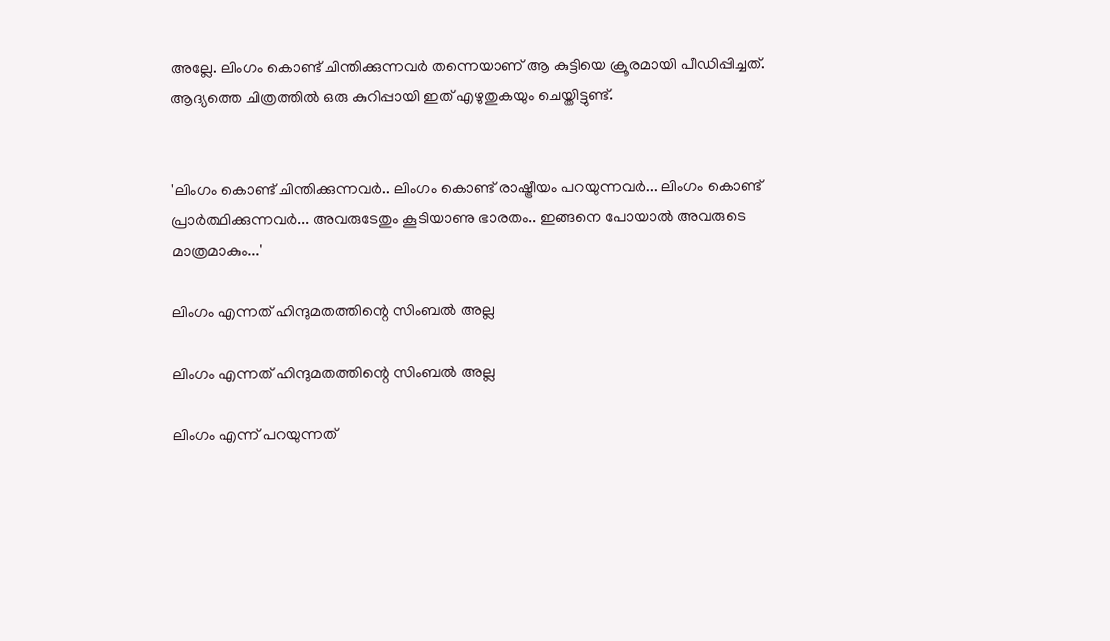അല്ലേ. ലിംഗം കൊണ്ട് ചിന്തിക്കുന്നവര്‍ തന്നെയാണ് ആ കുട്ടിയെ ക്രൂരമായി പീഡിപ്പിച്ചത്. ആദ്യത്തെ ചിത്രത്തില്‍ ഒരു കുറിപ്പായി ഇത് എഴുതുകയും ചെയ്തിട്ടുണ്ട്.


'ലിംഗം കൊണ്ട് ചിന്തിക്കുന്നവര്‍.. ലിംഗം കൊണ്ട് രാഷ്ട്രീയം പറയുന്നവര്‍... ലിംഗം കൊണ്ട് പ്രാര്‍ത്ഥിക്കുന്നവര്‍... അവരുടേതും കൂടിയാണു ഭാരതം.. ഇങ്ങനെ പോയാല്‍ അവരുടെ മാത്രമാകും...'

ലിംഗം എന്നത് ഹിന്ദുമതത്തിന്റെ സിംബല്‍ അല്ല

ലിംഗം എന്നത് ഹിന്ദുമതത്തിന്റെ സിംബല്‍ അല്ല

ലിംഗം എന്ന് പറയുന്നത്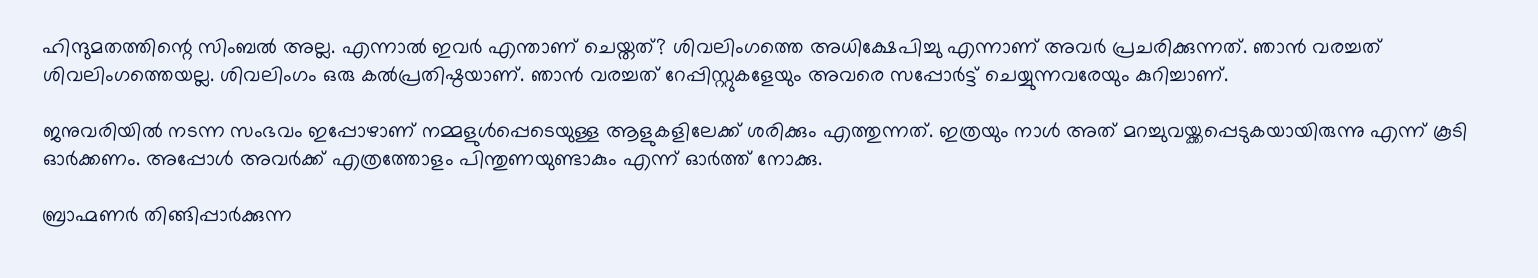ഹിന്ദുമതത്തിന്റെ സിംബല്‍ അല്ല. എന്നാല്‍ ഇവര്‍ എന്താണ് ചെയ്തത്? ശിവലിംഗത്തെ അധിക്ഷേപിച്ചു എന്നാണ് അവര്‍ പ്രചരിക്കുന്നത്. ഞാന്‍ വരച്ചത് ശിവലിംഗത്തെയല്ല. ശിവലിംഗം ഒരു കല്‍പ്രതിഷ്ഠയാണ്. ഞാന്‍ വരച്ചത് റേപ്പിസ്റ്റുകളേയും അവരെ സപ്പോര്‍ട്ട് ചെയ്യുന്നവരേയും കുറിച്ചാണ്.

ജനുവരിയില്‍ നടന്ന സംഭവം ഇപ്പോഴാണ് നമ്മളുള്‍പ്പെടെയുള്ള ആളുകളിലേക്ക് ശരിക്കും എത്തുന്നത്. ഇത്രയും നാള്‍ അത് മറച്ചുവയ്ക്കപ്പെടുകയായിരുന്നു എന്ന് കൂടി ഓര്‍ക്കണം. അപ്പോള്‍ അവര്‍ക്ക് എത്രത്തോളം പിന്തുണയുണ്ടാകും എന്ന് ഓര്‍ത്ത് നോക്കു.

ബ്രാഹ്മണര്‍ തിങ്ങിപ്പാര്‍ക്കുന്ന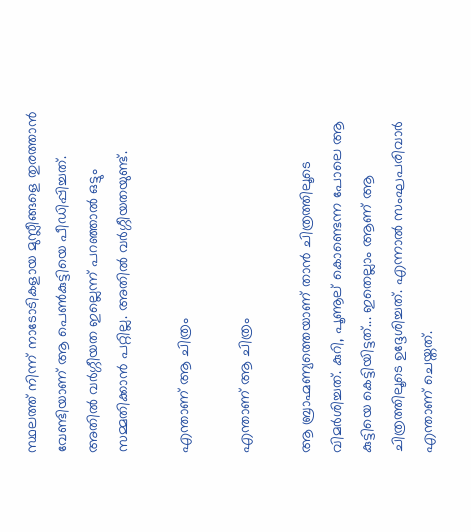സ്ഥലത്ത് നിന്ന് നാടോടികളായ മുസ്ലീങ്ങളെ തുരത്താന്‍ വേണ്ടിയാണ് ആ പെണ്‍കുട്ടിയെ പീഡിപ്പിച്ചത്. അതില്‍ വര്‍ഗ്ഗീയത ഇല്ലെന്ന് പറഞ്ഞാല്‍ ഒട്ടും സമ്മതിക്കാന്‍ പറ്റില്ല. അതില്‍ വര്‍ഗ്ഗീയതയുണ്ട്.

എന്താണ് ആ ചിത്രം

എന്താണ് ആ ചിത്രം

ആ ബ്രാഹ്മണ്യത്തെയാണ് താന്‍ ചിത്രത്തിലൂടെ വിമര്‍ശിച്ചത്. കുറി, പൂണൂല് കൊണ്ടെന്ന പോലെ ആ കുട്ടിയെ കെട്ടിയിട്ടത്... ഇതെല്ലാം ആണ് ആ ചിത്രത്തിലൂടെ ഉദ്ദേശിച്ചത്. എന്നാല്‍ സംഘപരിവാര്‍ എന്താണ് ചെയ്തത്.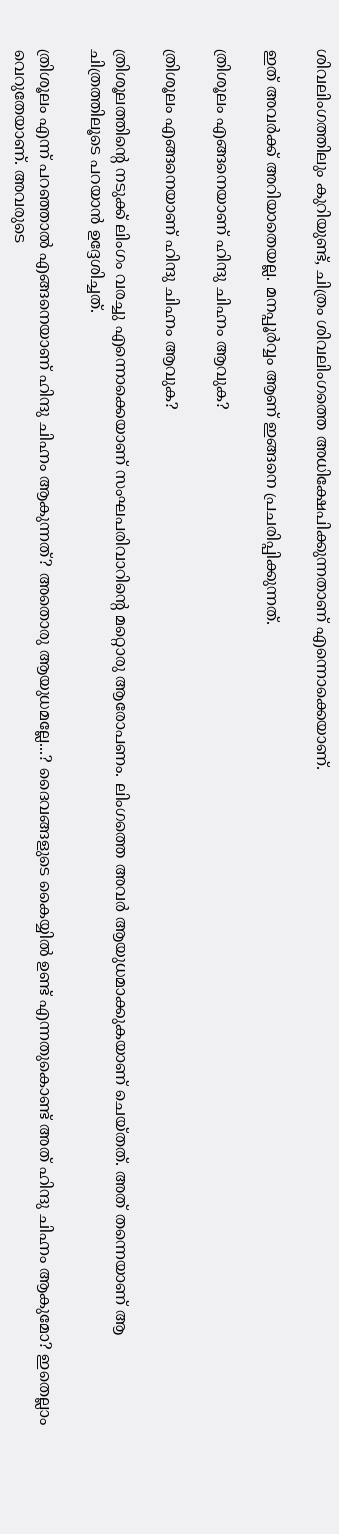ശിവലിംഗത്തിലും കുറിയുണ്ട്, ചിത്രം ശിവലിംഗത്തെ അധിക്ഷേപിക്കുന്നതാണ് എന്നൊക്കെയാണ്.

ഇത് അവര്‍ക്ക് അറിയാതെയല്ല. മനപ്പൂര്‍വ്വം ആണ് ഇങ്ങനെ പ്രചരിപ്പിക്കുന്നത്.

ത്രിശൂലം എങ്ങനെയാണ് ഹിന്ദു ചിഹ്നം ആവുക?

ത്രിശൂലം എങ്ങനെയാണ് ഹിന്ദു ചിഹ്നം ആവുക?

ത്രിശൂലത്തിന്റെ നടുക്ക് ലിംഗം വരച്ചു എന്നൊക്കെയാണ് സംഘപരിവാറിന്റെ മറ്റൊരു ആരോപണം. ലിംഗത്തെ അവര്‍ ആയുധമാക്കുകയാണ് ചെയ്തത്. അത് തന്നെയാണ് ആ ചിത്രത്തിലൂടെ പറയാന്‍ ഉദ്ദേശിച്ചത്.

ത്രിശൂലം എന്ന് പറഞ്ഞാല്‍ എങ്ങനെയാണ് ഹിന്ദു ചിഹ്നം ആകുന്നത്? അതൊരു ആയുധമല്ലേ...? ദൈവങ്ങളുടെ കൈയ്യില്‍ ഉണ്ട് എന്നതുകൊണ്ട് അത് ഹിന്ദു ചിഹ്നം ആകുമോ? ഇതെല്ലാം വെറുതേയാണ്. അവരുടെ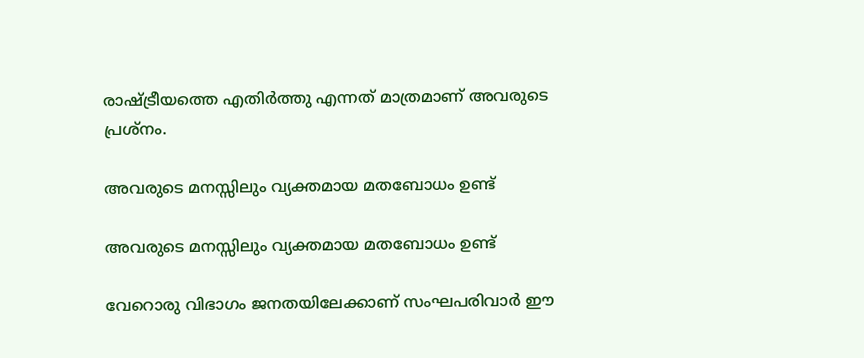രാഷ്ട്രീയത്തെ എതിര്‍ത്തു എന്നത് മാത്രമാണ് അവരുടെ പ്രശ്‌നം.

അവരുടെ മനസ്സിലും വ്യക്തമായ മതബോധം ഉണ്ട്

അവരുടെ മനസ്സിലും വ്യക്തമായ മതബോധം ഉണ്ട്

വേറൊരു വിഭാഗം ജനതയിലേക്കാണ് സംഘപരിവാര്‍ ഈ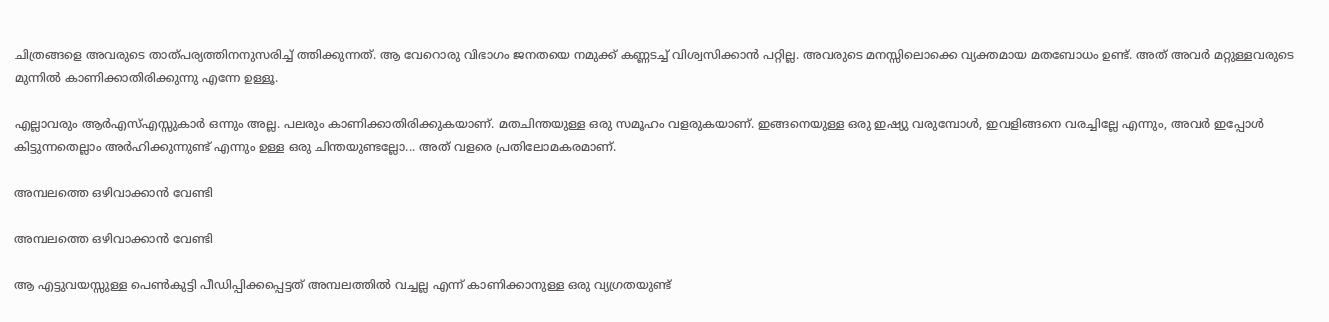ചിത്രങ്ങളെ അവരുടെ താത്പര്യത്തിനനുസരിച്ച് ത്തിക്കുന്നത്. ആ വേറൊരു വിഭാഗം ജനതയെ നമുക്ക് കണ്ണടച്ച് വിശ്വസിക്കാന്‍ പറ്റില്ല. അവരുടെ മനസ്സിലൊക്കെ വ്യക്തമായ മതബോധം ഉണ്ട്. അത് അവര്‍ മറ്റുള്ളവരുടെ മുന്നില്‍ കാണിക്കാതിരിക്കുന്നു എന്നേ ഉള്ളൂ.

എല്ലാവരും ആര്‍എസ്എസ്സുകാര്‍ ഒന്നും അല്ല. പലരും കാണിക്കാതിരിക്കുകയാണ്. മതചിന്തയുള്ള ഒരു സമൂഹം വളരുകയാണ്. ഇങ്ങനെയുള്ള ഒരു ഇഷ്യു വരുമ്പോള്‍, ഇവളിങ്ങനെ വരച്ചില്ലേ എന്നും, അവര്‍ ഇപ്പോള്‍ കിട്ടുന്നതെല്ലാം അര്‍ഹിക്കുന്നുണ്ട് എന്നും ഉള്ള ഒരു ചിന്തയുണ്ടല്ലോ... അത് വളരെ പ്രതിലോമകരമാണ്.

അമ്പലത്തെ ഒഴിവാക്കാന്‍ വേണ്ടി

അമ്പലത്തെ ഒഴിവാക്കാന്‍ വേണ്ടി

ആ എട്ടുവയസ്സുള്ള പെണ്‍കുട്ടി പീഡിപ്പിക്കപ്പെട്ടത് അമ്പലത്തില്‍ വച്ചല്ല എന്ന് കാണിക്കാനുള്ള ഒരു വ്യഗ്രതയുണ്ട്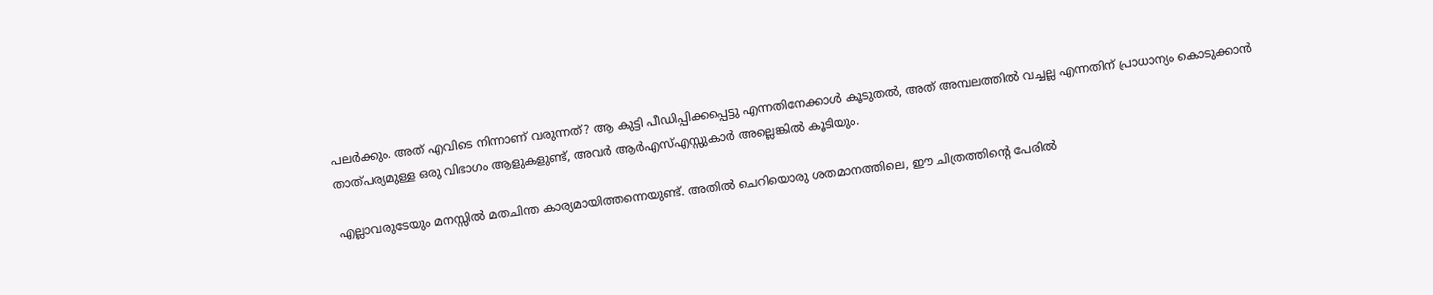പലര്‍ക്കും. അത് എവിടെ നിന്നാണ് വരുന്നത്? ആ കുട്ടി പീഡിപ്പിക്കപ്പെട്ടു എന്നതിനേക്കാള്‍ കൂടുതല്‍, അത് അമ്പലത്തില്‍ വച്ചല്ല എന്നതിന് പ്രാധാന്യം കൊടുക്കാന്‍ താത്പര്യമുള്ള ഒരു വിഭാഗം ആളുകളുണ്ട്, അവര്‍ ആര്‍എസ്എസ്സുകാര്‍ അല്ലെങ്കില്‍ കൂടിയും.

എല്ലാവരുടേയും മനസ്സില്‍ മതചിന്ത കാര്യമായിത്തന്നെയുണ്ട്. അതില്‍ ചെറിയൊരു ശതമാനത്തിലെ, ഈ ചിത്രത്തിന്റെ പേരില്‍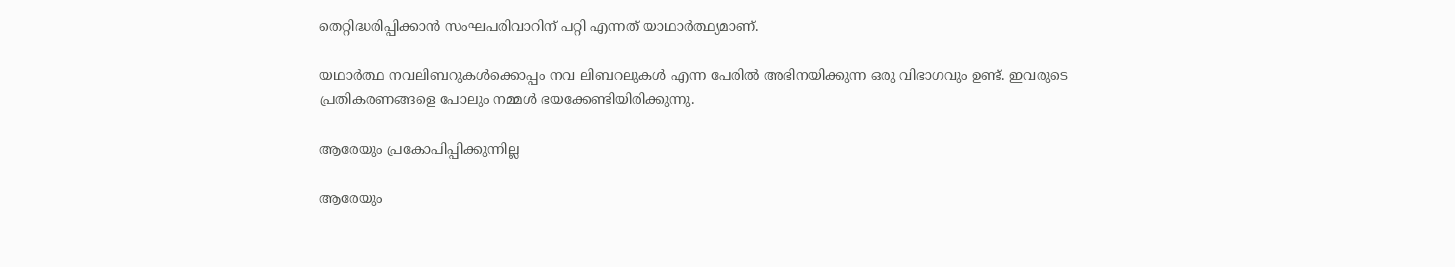തെറ്റിദ്ധരിപ്പിക്കാന്‍ സംഘപരിവാറിന് പറ്റി എന്നത് യാഥാര്‍ത്ഥ്യമാണ്.

യഥാർത്ഥ നവലിബറുകൾക്കൊപ്പം നവ ലിബറലുകള്‍ എന്ന പേരില്‍ അഭിനയിക്കുന്ന ഒരു വിഭാഗവും ഉണ്ട്. ഇവരുടെ പ്രതികരണങ്ങളെ പോലും നമ്മള്‍ ഭയക്കേണ്ടിയിരിക്കുന്നു.

ആരേയും പ്രകോപിപ്പിക്കുന്നില്ല

ആരേയും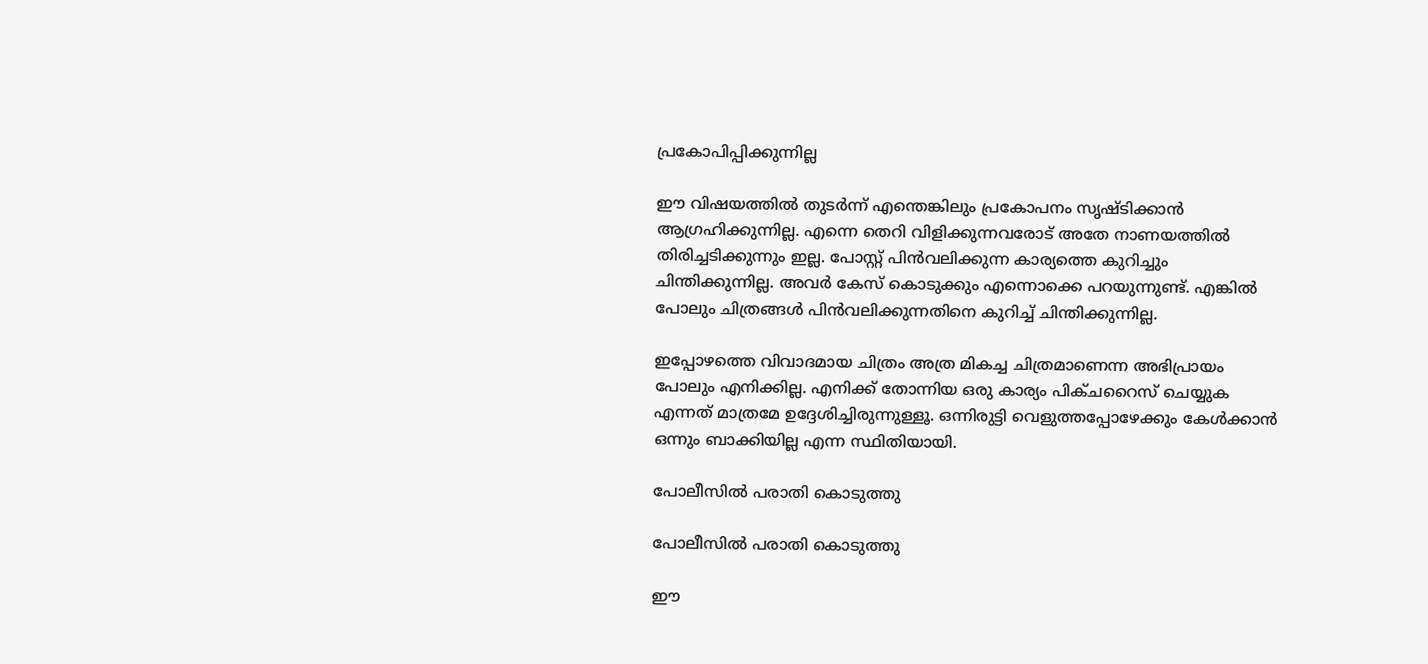പ്രകോപിപ്പിക്കുന്നില്ല

ഈ വിഷയത്തില്‍ തുടര്‍ന്ന് എന്തെങ്കിലും പ്രകോപനം സൃഷ്ടിക്കാന്‍ ആഗ്രഹിക്കുന്നില്ല. എന്നെ തെറി വിളിക്കുന്നവരോട് അതേ നാണയത്തില്‍ തിരിച്ചടിക്കുന്നും ഇല്ല. പോസ്റ്റ് പിന്‍വലിക്കുന്ന കാര്യത്തെ കുറിച്ചും ചിന്തിക്കുന്നില്ല. അവര്‍ കേസ് കൊടുക്കും എന്നൊക്കെ പറയുന്നുണ്ട്. എങ്കില്‍ പോലും ചിത്രങ്ങള്‍ പിന്‍വലിക്കുന്നതിനെ കുറിച്ച് ചിന്തിക്കുന്നില്ല.

ഇപ്പോഴത്തെ വിവാദമായ ചിത്രം അത്ര മികച്ച ചിത്രമാണെന്ന അഭിപ്രായം പോലും എനിക്കില്ല. എനിക്ക് തോന്നിയ ഒരു കാര്യം പിക്ചറൈസ് ചെയ്യുക എന്നത് മാത്രമേ ഉദ്ദേശിച്ചിരുന്നുള്ളൂ. ഒന്നിരുട്ടി വെളുത്തപ്പോഴേക്കും കേള്‍ക്കാന്‍ ഒന്നും ബാക്കിയില്ല എന്ന സ്ഥിതിയായി.

പോലീസില്‍ പരാതി കൊടുത്തു

പോലീസില്‍ പരാതി കൊടുത്തു

ഈ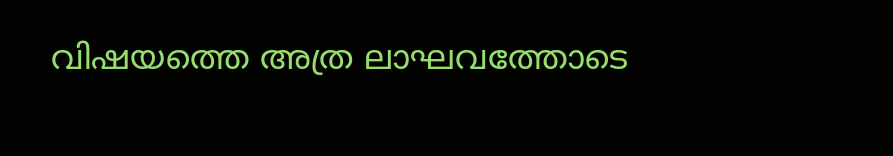വിഷയത്തെ അത്ര ലാഘവത്തോടെ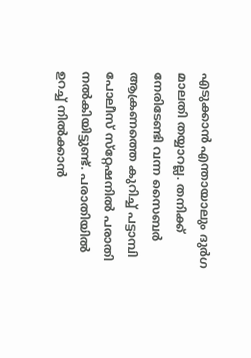എടുക്കാന്‍ എന്തായാലും ദുര്‍ഗ മാലതി തയ്യാറല്ല. തനിക്ക് നേരിടേണ്ടി വന്ന സൈബര്‍ ആക്രണത്തെ കുറിച്ച് പട്ടാമ്പി പോലീസ് സ്‌റ്റേഷനില്‍ പരാതി നല്‍കിയിട്ടുണ്ട്. പരാതിയില്‍ ഉറച്ച് നില്‍ക്കാന്‍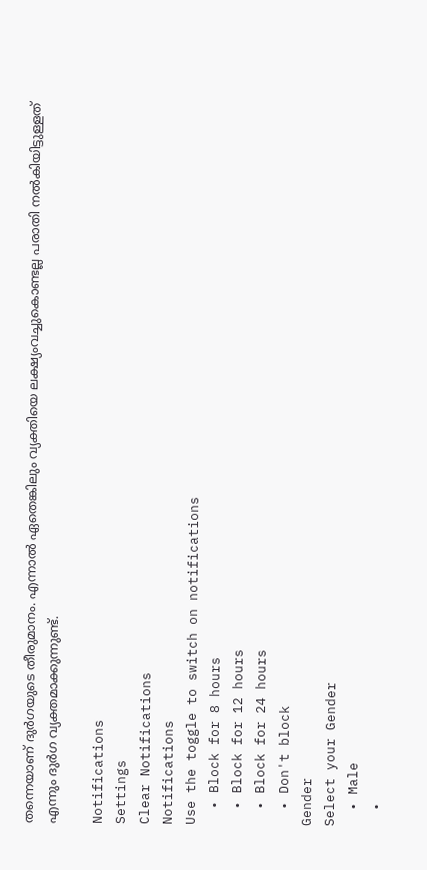തന്നെയാണ് ദുര്‍ഗയുടെ തീരുമാനം. എന്നാല്‍ ഏതെങ്കിലും വ്യക്തിയെ ലക്ഷ്യംവച്ചുകൊണ്ടല്ല പരാതി നല്‍കിയിട്ടുള്ളത് എന്നും ദുര്‍ഗ വ്യക്തമാക്കുന്നുണ്ട്.

Notifications
Settings
Clear Notifications
Notifications
Use the toggle to switch on notifications
  • Block for 8 hours
  • Block for 12 hours
  • Block for 24 hours
  • Don't block
Gender
Select your Gender
  • Male
  •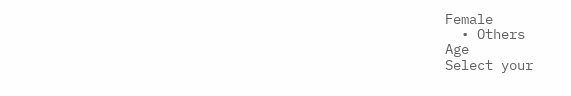Female
  • Others
Age
Select your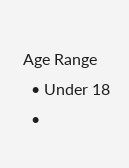Age Range
  • Under 18
  •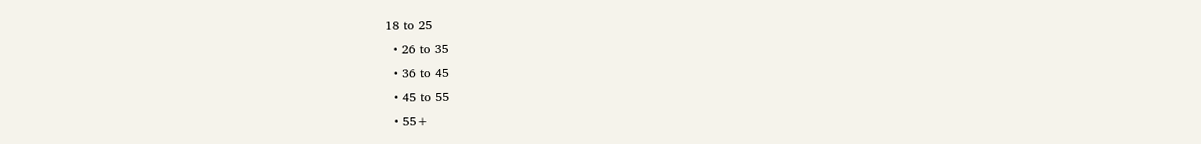18 to 25
  • 26 to 35
  • 36 to 45
  • 45 to 55
  • 55+